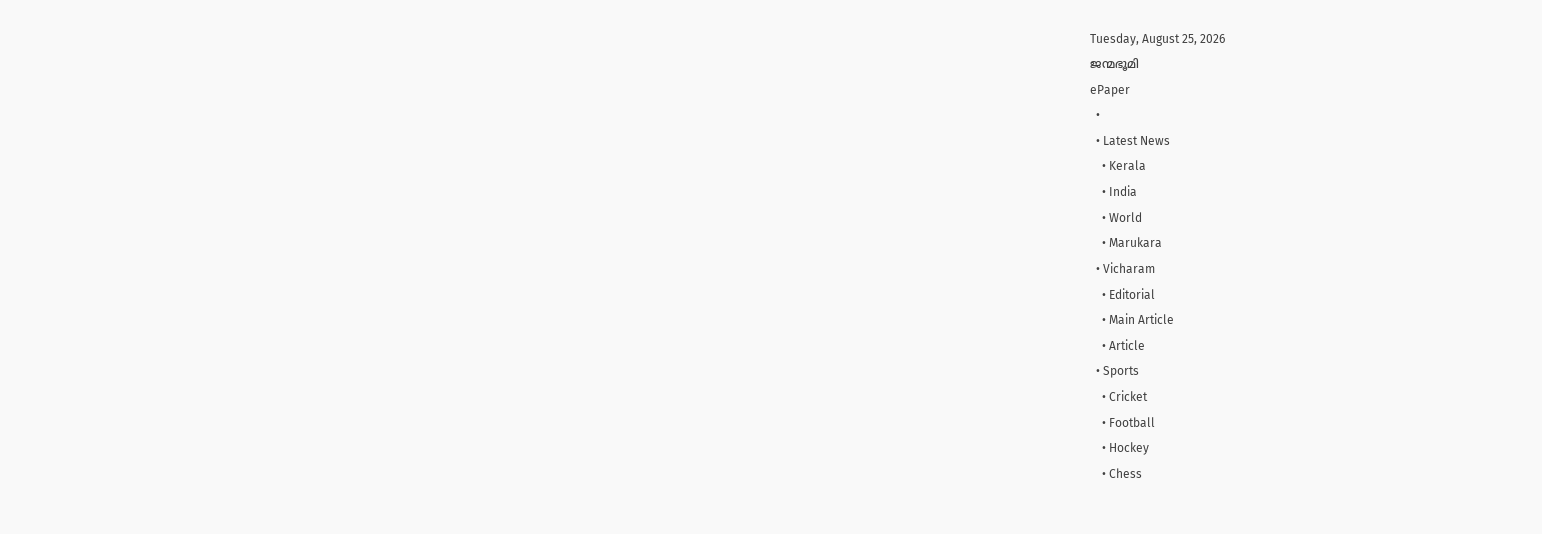Tuesday, August 25, 2026
ജന്മഭൂമി
ePaper
  •
  • Latest News
    • Kerala
    • India
    • World
    • Marukara
  • Vicharam
    • Editorial
    • Main Article
    • Article
  • Sports
    • Cricket
    • Football
    • Hockey
    • Chess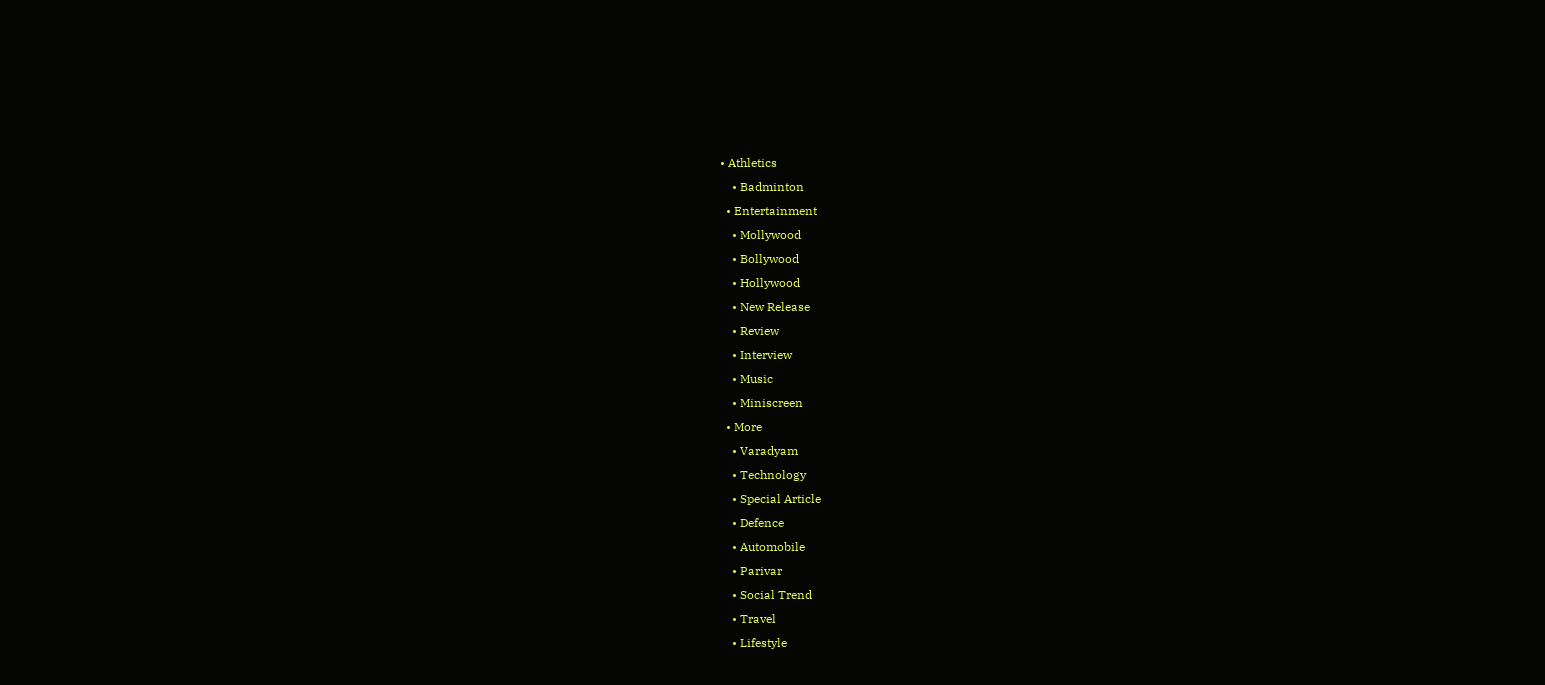• Athletics
    • Badminton
  • Entertainment
    • Mollywood
    • Bollywood
    • Hollywood
    • New Release
    • Review
    • Interview
    • Music
    • Miniscreen
  • More
    • Varadyam
    • Technology
    • Special Article
    • Defence
    • Automobile
    • Parivar
    • Social Trend
    • Travel
    • Lifestyle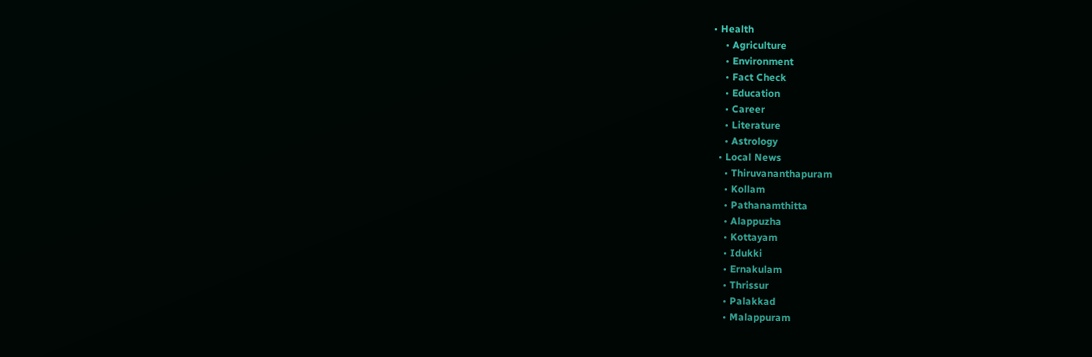• Health
    • Agriculture
    • Environment
    • Fact Check
    • Education
    • Career
    • Literature
    • Astrology
  • Local News
    • Thiruvananthapuram
    • Kollam
    • Pathanamthitta
    • Alappuzha
    • Kottayam
    • Idukki
    • Ernakulam
    • Thrissur
    • Palakkad
    • Malappuram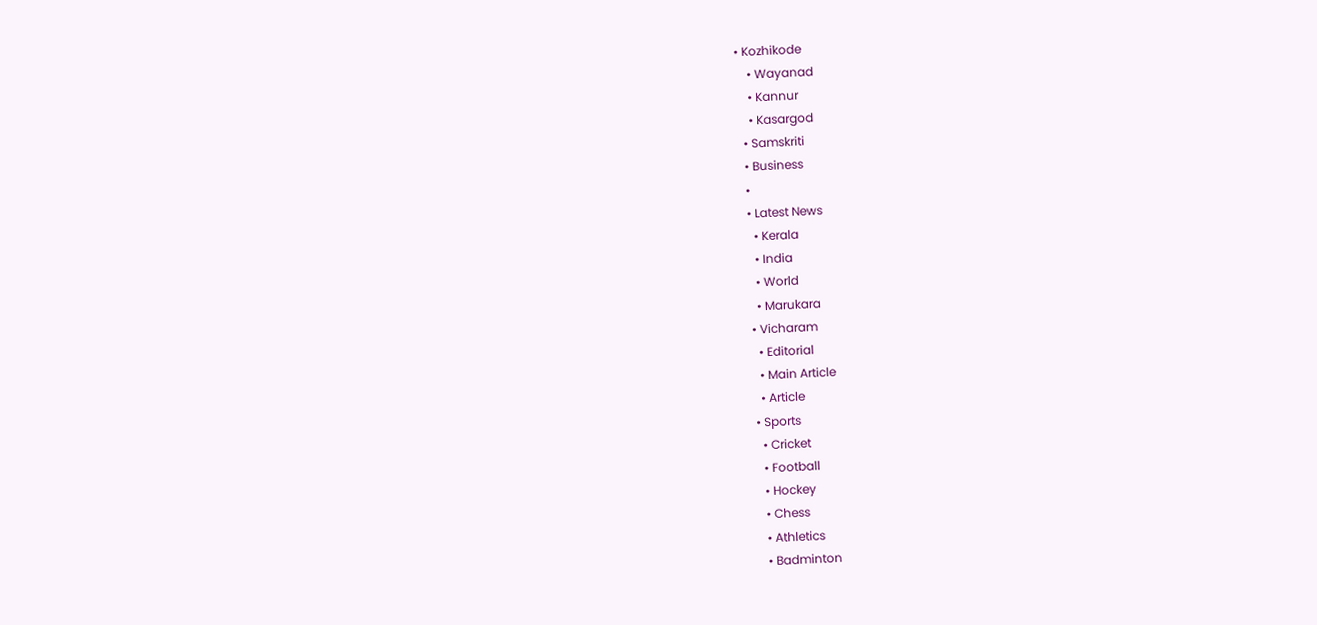• Kozhikode
    • Wayanad
    • Kannur
    • Kasargod
  • Samskriti
  • Business
  •
  • Latest News
    • Kerala
    • India
    • World
    • Marukara
  • Vicharam
    • Editorial
    • Main Article
    • Article
  • Sports
    • Cricket
    • Football
    • Hockey
    • Chess
    • Athletics
    • Badminton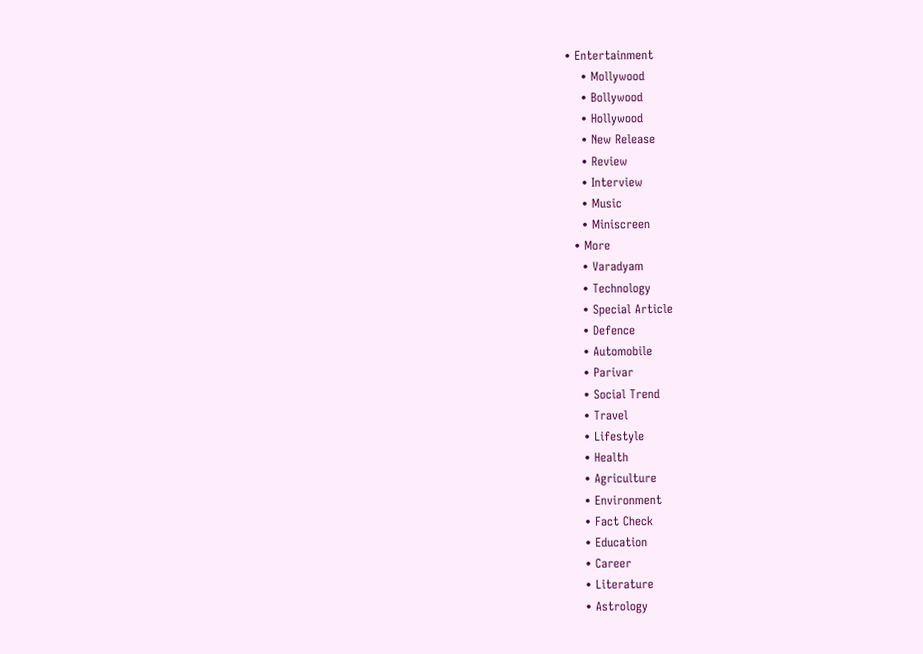• Entertainment
    • Mollywood
    • Bollywood
    • Hollywood
    • New Release
    • Review
    • Interview
    • Music
    • Miniscreen
  • More
    • Varadyam
    • Technology
    • Special Article
    • Defence
    • Automobile
    • Parivar
    • Social Trend
    • Travel
    • Lifestyle
    • Health
    • Agriculture
    • Environment
    • Fact Check
    • Education
    • Career
    • Literature
    • Astrology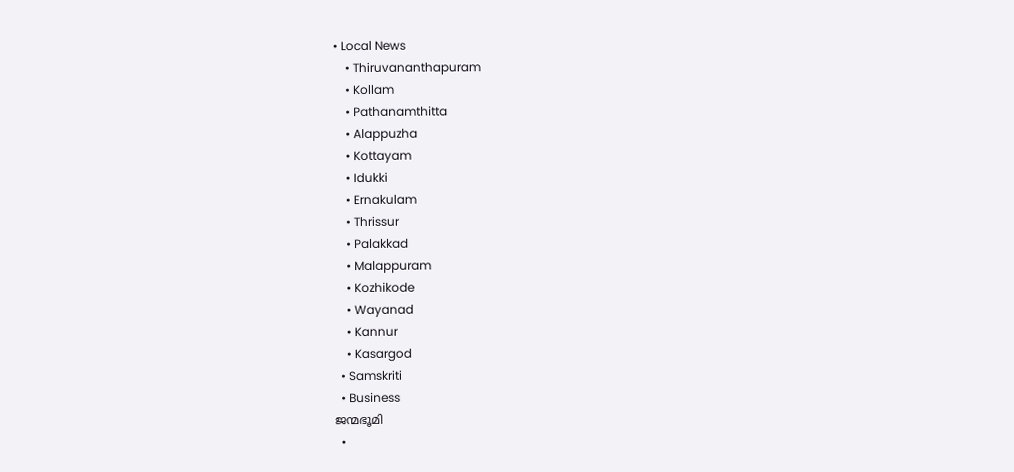• Local News
    • Thiruvananthapuram
    • Kollam
    • Pathanamthitta
    • Alappuzha
    • Kottayam
    • Idukki
    • Ernakulam
    • Thrissur
    • Palakkad
    • Malappuram
    • Kozhikode
    • Wayanad
    • Kannur
    • Kasargod
  • Samskriti
  • Business
ജന്മഭൂമി
  •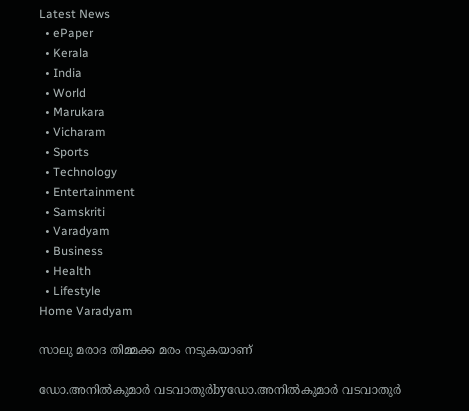Latest News
  • ePaper
  • Kerala
  • India
  • World
  • Marukara
  • Vicharam
  • Sports
  • Technology
  • Entertainment
  • Samskriti
  • Varadyam
  • Business
  • Health
  • Lifestyle
Home Varadyam

സാലു മരാദ തിമ്മക്ക മരം നടുകയാണ്

ഡോ.അനില്‍കുമാര്‍ വടവാതുര്‍byഡോ.അനില്‍കുമാര്‍ വടവാതുര്‍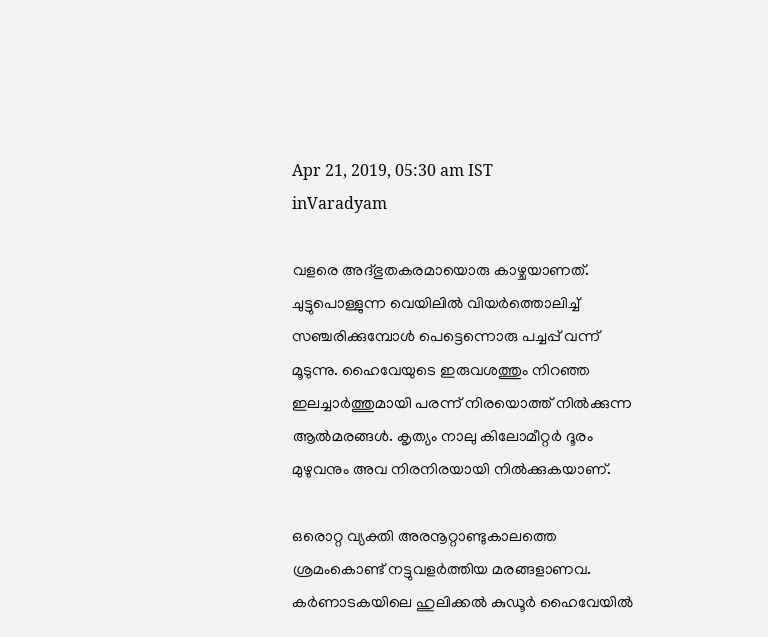Apr 21, 2019, 05:30 am IST
inVaradyam

വളരെ അദ്ഭുതകരമായൊരു കാഴ്ചയാണത്. ചുട്ടുപൊള്ളുന്ന വെയിലില്‍ വിയര്‍ത്തൊലിച്ച് സഞ്ചരിക്കുമ്പോള്‍ പെട്ടെന്നൊരു പച്ചപ്പ് വന്ന് മൂടുന്നു. ഹൈവേയുടെ ഇരുവശത്തും നിറഞ്ഞ ഇലച്ചാര്‍ത്തുമായി പരന്ന് നിരയൊത്ത് നില്‍ക്കുന്ന ആല്‍മരങ്ങള്‍. കൃത്യം നാലു കിലോമീറ്റര്‍ ദൂരം മുഴുവനും അവ നിരനിരയായി നില്‍ക്കുകയാണ്.

ഒരൊറ്റ വ്യക്തി അരനൂറ്റാണ്ടുകാലത്തെ ശ്രമംകൊണ്ട് നട്ടുവളര്‍ത്തിയ മരങ്ങളാണവ. കര്‍ണാടകയിലെ ഹുലിക്കല്‍ കുഡൂര്‍ ഹൈവേയില്‍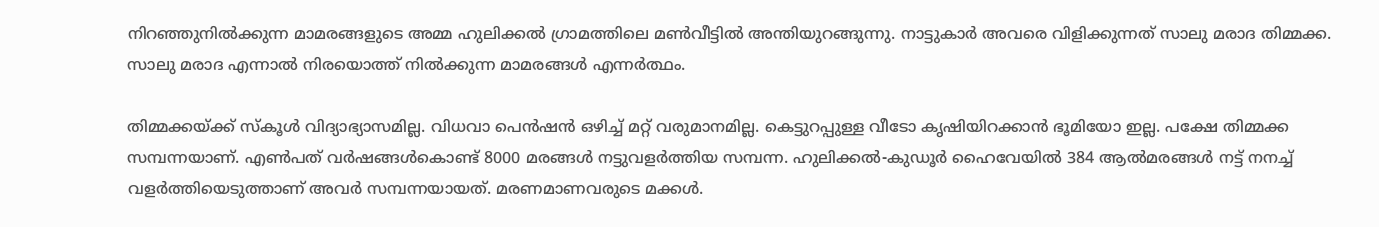നിറഞ്ഞുനില്‍ക്കുന്ന മാമരങ്ങളുടെ അമ്മ ഹുലിക്കല്‍ ഗ്രാമത്തിലെ മണ്‍വീട്ടില്‍ അന്തിയുറങ്ങുന്നു. നാട്ടുകാര്‍ അവരെ വിളിക്കുന്നത് സാലു മരാദ തിമ്മക്ക. സാലു മരാദ എന്നാല്‍ നിരയൊത്ത് നില്‍ക്കുന്ന മാമരങ്ങള്‍ എന്നര്‍ത്ഥം.

തിമ്മക്കയ്‌ക്ക് സ്‌കൂള്‍ വിദ്യാഭ്യാസമില്ല. വിധവാ പെന്‍ഷന്‍ ഒഴിച്ച് മറ്റ് വരുമാനമില്ല. കെട്ടുറപ്പുള്ള വീടോ കൃഷിയിറക്കാന്‍ ഭൂമിയോ ഇല്ല. പക്ഷേ തിമ്മക്ക സമ്പന്നയാണ്. എണ്‍പത് വര്‍ഷങ്ങള്‍കൊണ്ട് 8000 മരങ്ങള്‍ നട്ടുവളര്‍ത്തിയ സമ്പന്ന. ഹുലിക്കല്‍-കുഡൂര്‍ ഹൈവേയില്‍ 384 ആല്‍മരങ്ങള്‍ നട്ട് നനച്ച് വളര്‍ത്തിയെടുത്താണ് അവര്‍ സമ്പന്നയായത്. മരണമാണവരുടെ മക്കള്‍.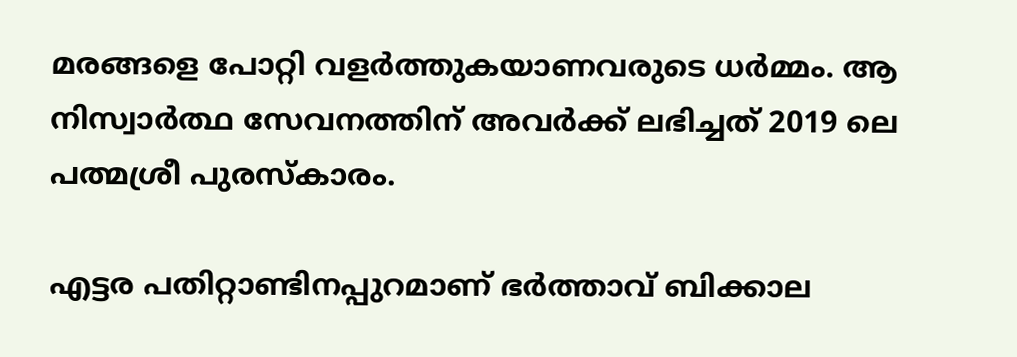മരങ്ങളെ പോറ്റി വളര്‍ത്തുകയാണവരുടെ ധര്‍മ്മം. ആ നിസ്വാര്‍ത്ഥ സേവനത്തിന് അവര്‍ക്ക് ലഭിച്ചത് 2019 ലെ പത്മശ്രീ പുരസ്‌കാരം.

എട്ടര പതിറ്റാണ്ടിനപ്പുറമാണ് ഭര്‍ത്താവ് ബിക്കാല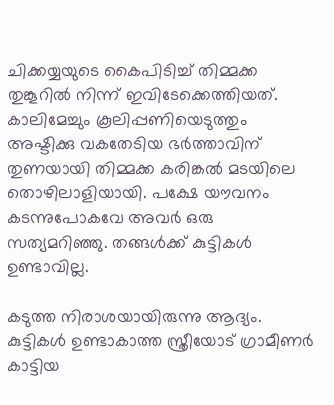ചിക്കയ്യയുടെ കൈപിടിച്ച് തിമ്മക്ക തുങ്കൂറില്‍ നിന്ന് ഇവിടേക്കെത്തിയത്. കാലിമേച്ചും കൂലിപ്പണിയെടുത്തും അഷ്ടിക്കു വകതേടിയ ഭര്‍ത്താവിന് തുണയായി തിമ്മക്ക കരിങ്കല്‍ മടയിലെ തൊഴിലാളിയായി. പക്ഷേ യൗവനം കടന്നുപോകവേ അവര്‍ ഒരു സത്യമറിഞ്ഞു. തങ്ങള്‍ക്ക് കുട്ടികള്‍ ഉണ്ടാവില്ല.

കടുത്ത നിരാശയായിരുന്നു ആദ്യം. കുട്ടികള്‍ ഉണ്ടാകാത്ത സ്ത്രീയോട് ഗ്രാമീണര്‍ കാട്ടിയ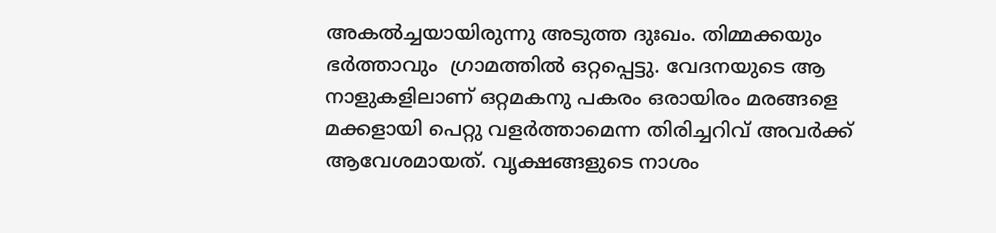അകല്‍ച്ചയായിരുന്നു അടുത്ത ദുഃഖം. തിമ്മക്കയും ഭര്‍ത്താവും  ഗ്രാമത്തില്‍ ഒറ്റപ്പെട്ടു. വേദനയുടെ ആ നാളുകളിലാണ് ഒറ്റമകനു പകരം ഒരായിരം മരങ്ങളെ മക്കളായി പെറ്റു വളര്‍ത്താമെന്ന തിരിച്ചറിവ് അവര്‍ക്ക് ആവേശമായത്. വൃക്ഷങ്ങളുടെ നാശം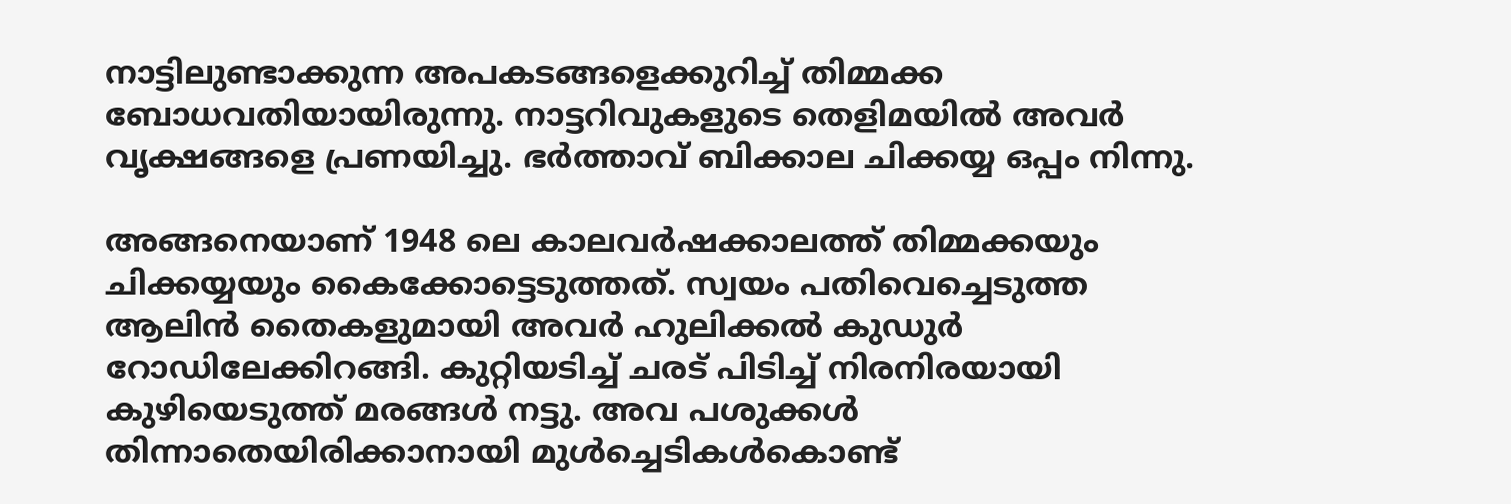നാട്ടിലുണ്ടാക്കുന്ന അപകടങ്ങളെക്കുറിച്ച് തിമ്മക്ക ബോധവതിയായിരുന്നു. നാട്ടറിവുകളുടെ തെളിമയില്‍ അവര്‍ വൃക്ഷങ്ങളെ പ്രണയിച്ചു. ഭര്‍ത്താവ് ബിക്കാല ചിക്കയ്യ ഒപ്പം നിന്നു.

അങ്ങനെയാണ് 1948 ലെ കാലവര്‍ഷക്കാലത്ത് തിമ്മക്കയും ചിക്കയ്യയും കൈക്കോട്ടെടുത്തത്. സ്വയം പതിവെച്ചെടുത്ത ആലിന്‍ തൈകളുമായി അവര്‍ ഹുലിക്കല്‍ കുഡുര്‍ റോഡിലേക്കിറങ്ങി. കുറ്റിയടിച്ച് ചരട് പിടിച്ച് നിരനിരയായി കുഴിയെടുത്ത് മരങ്ങള്‍ നട്ടു. അവ പശുക്കള്‍ തിന്നാതെയിരിക്കാനായി മുള്‍ച്ചെടികള്‍കൊണ്ട്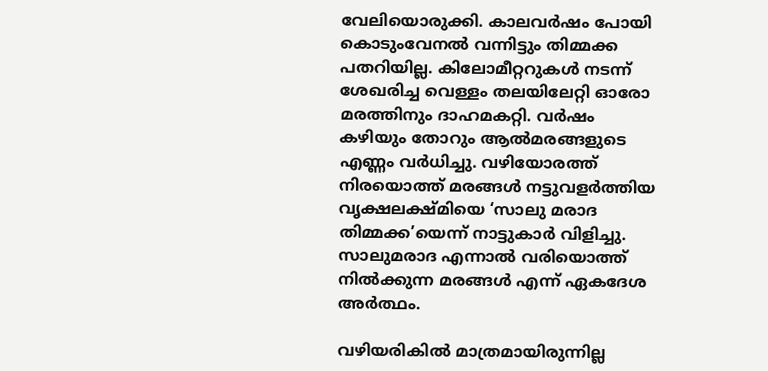വേലിയൊരുക്കി. കാലവര്‍ഷം പോയി കൊടുംവേനല്‍ വന്നിട്ടും തിമ്മക്ക പതറിയില്ല. കിലോമീറ്ററുകള്‍ നടന്ന് ശേഖരിച്ച വെള്ളം തലയിലേറ്റി ഓരോ മരത്തിനും ദാഹമകറ്റി. വര്‍ഷം കഴിയും തോറും ആല്‍മരങ്ങളുടെ എണ്ണം വര്‍ധിച്ചു. വഴിയോരത്ത് നിരയൊത്ത് മരങ്ങള്‍ നട്ടുവളര്‍ത്തിയ വൃക്ഷലക്ഷ്മിയെ ‘സാലു മരാദ തിമ്മക്ക’യെന്ന് നാട്ടുകാര്‍ വിളിച്ചു. സാലുമരാദ എന്നാല്‍ വരിയൊത്ത് നില്‍ക്കുന്ന മരങ്ങള്‍ എന്ന് ഏകദേശ അര്‍ത്ഥം.

വഴിയരികില്‍ മാത്രമായിരുന്നില്ല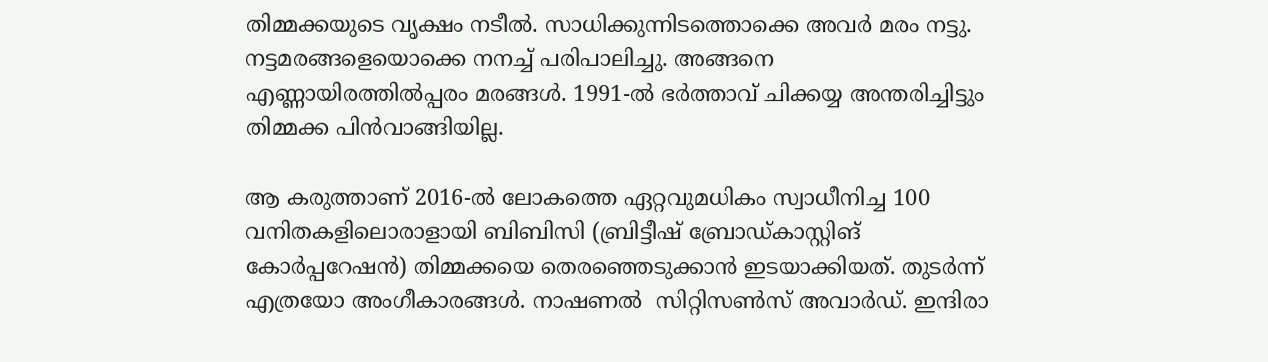തിമ്മക്കയുടെ വൃക്ഷം നടീല്‍. സാധിക്കുന്നിടത്തൊക്കെ അവര്‍ മരം നട്ടു. നട്ടമരങ്ങളെയൊക്കെ നനച്ച് പരിപാലിച്ചു. അങ്ങനെ എണ്ണായിരത്തില്‍പ്പരം മരങ്ങള്‍. 1991-ല്‍ ഭര്‍ത്താവ് ചിക്കയ്യ അന്തരിച്ചിട്ടും തിമ്മക്ക പിന്‍വാങ്ങിയില്ല.

ആ കരുത്താണ് 2016-ല്‍ ലോകത്തെ ഏറ്റവുമധികം സ്വാധീനിച്ച 100 വനിതകളിലൊരാളായി ബിബിസി (ബ്രിട്ടീഷ് ബ്രോഡ്കാസ്റ്റിങ് കോര്‍പ്പറേഷന്‍) തിമ്മക്കയെ തെരഞ്ഞെടുക്കാന്‍ ഇടയാക്കിയത്. തുടര്‍ന്ന് എത്രയോ അംഗീകാരങ്ങള്‍. നാഷണല്‍  സിറ്റിസണ്‍സ് അവാര്‍ഡ്. ഇന്ദിരാ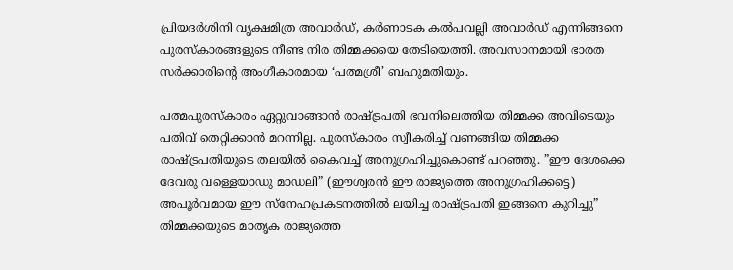പ്രിയദര്‍ശിനി വൃക്ഷമിത്ര അവാര്‍ഡ്, കര്‍ണാടക കല്‍പവല്ലി അവാര്‍ഡ് എന്നിങ്ങനെ പുരസ്‌കാരങ്ങളുടെ നീണ്ട നിര തിമ്മക്കയെ തേടിയെത്തി. അവസാനമായി ഭാരത സര്‍ക്കാരിന്റെ അംഗീകാരമായ ‘പത്മശ്രീ’ ബഹുമതിയും.

പത്മപുരസ്‌കാരം ഏറ്റുവാങ്ങാന്‍ രാഷ്‌ട്രപതി ഭവനിലെത്തിയ തിമ്മക്ക അവിടെയും പതിവ് തെറ്റിക്കാന്‍ മറന്നില്ല. പുരസ്‌കാരം സ്വീകരിച്ച് വണങ്ങിയ തിമ്മക്ക രാഷ്‌ട്രപതിയുടെ തലയില്‍ കൈവച്ച് അനുഗ്രഹിച്ചുകൊണ്ട് പറഞ്ഞു. ”ഈ ദേശക്കെ ദേവരു വള്ളെയാഡു മാഡലി” (ഈശ്വരന്‍ ഈ രാജ്യത്തെ അനുഗ്രഹിക്കട്ടെ) അപൂര്‍വമായ ഈ സ്‌നേഹപ്രകടനത്തില്‍ ലയിച്ച രാഷ്‌ട്രപതി ഇങ്ങനെ കുറിച്ചു” തിമ്മക്കയുടെ മാതൃക രാജ്യത്തെ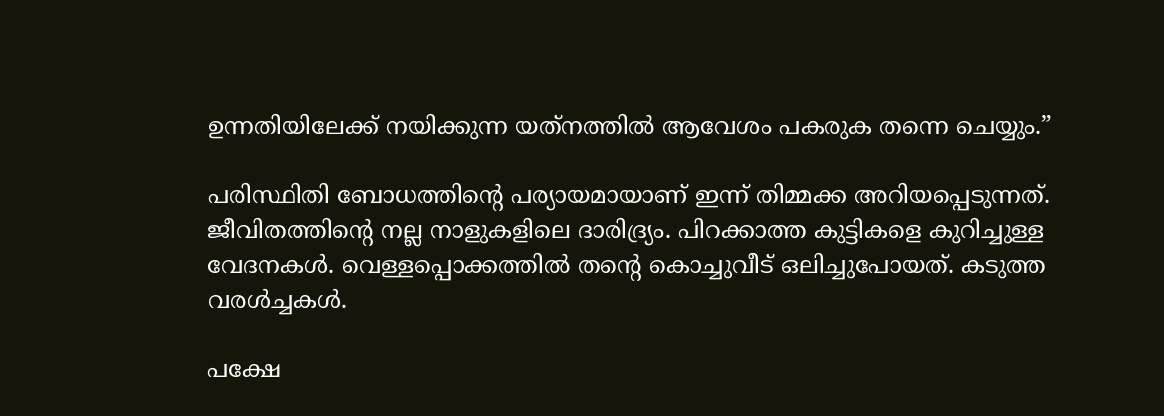ഉന്നതിയിലേക്ക് നയിക്കുന്ന യത്‌നത്തില്‍ ആവേശം പകരുക തന്നെ ചെയ്യും.”

പരിസ്ഥിതി ബോധത്തിന്റെ പര്യായമായാണ് ഇന്ന് തിമ്മക്ക അറിയപ്പെടുന്നത്. ജീവിതത്തിന്റെ നല്ല നാളുകളിലെ ദാരിദ്ര്യം. പിറക്കാത്ത കുട്ടികളെ കുറിച്ചുള്ള വേദനകള്‍. വെള്ളപ്പൊക്കത്തില്‍ തന്റെ കൊച്ചുവീട് ഒലിച്ചുപോയത്. കടുത്ത വരള്‍ച്ചകള്‍.

പക്ഷേ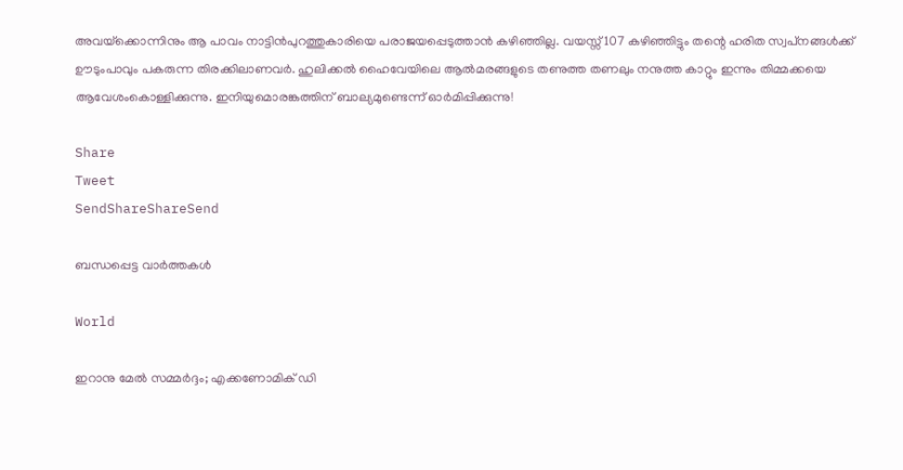അവയ്‌ക്കൊന്നിനും ആ പാവം നാട്ടിന്‍പുറത്തുകാരിയെ പരാജയപ്പെടുത്താന്‍ കഴിഞ്ഞില്ല. വയസ്സ് 107 കഴിഞ്ഞിട്ടും തന്റെ ഹരിത സ്വപ്‌നങ്ങള്‍ക്ക് ഊടുംപാവും പകരുന്ന തിരക്കിലാണവര്‍. ഹുലിക്കല്‍ ഹൈവേയിലെ ആല്‍മരങ്ങളുടെ തണുത്ത തണലും നനുത്ത കാറ്റും ഇന്നും തിമ്മക്കയെ ആവേശംകൊള്ളിക്കുന്നു. ഇനിയുമൊരങ്കത്തിന് ബാല്യമുണ്ടെന്ന് ഓര്‍മിപ്പിക്കുന്നു!

Share
Tweet
SendShareShareSend

ബന്ധപ്പെട്ട വാര്‍ത്തകള്‍

World

ഇറാനു മേല്‍ സമ്മര്‍ദ്ദം; എക്കണോമിക് ഡി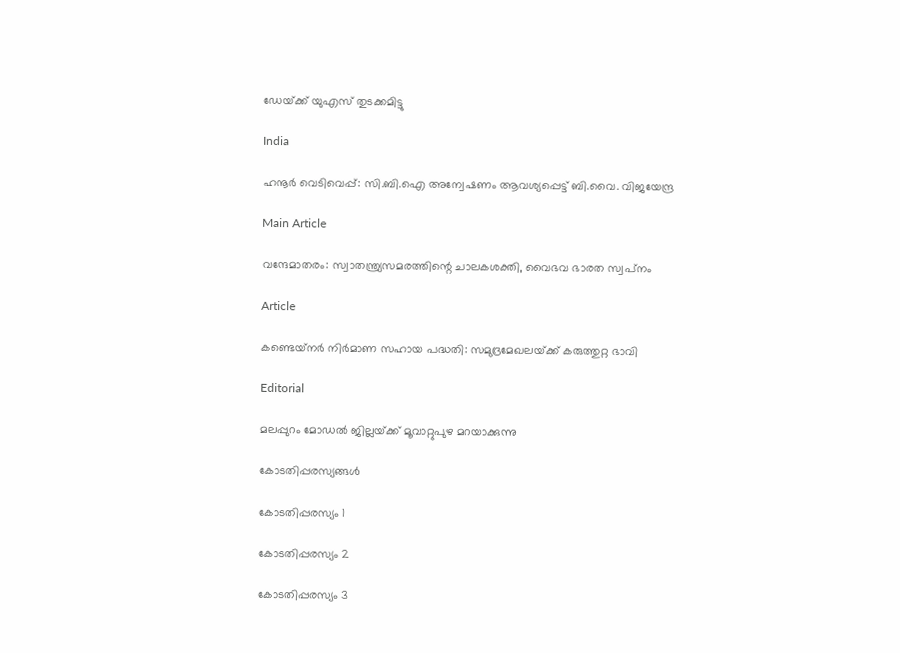ഡേയ്‌ക്ക് യുഎസ് തുടക്കമിട്ടു

India

ഹനൂർ വെടിവെപ്പ്: സി.ബി.ഐ അന്വേഷണം ആവശ്യപ്പെട്ട് ബി.വൈ. വിജയേന്ദ്ര

Main Article

വന്ദേമാതരം: സ്വാതന്ത്ര്യസമരത്തിന്റെ ചാലകശക്തി, വൈഭവ ഭാരത സ്വപ്‌നം

Article

കണ്ടെയ്‌നര്‍ നിര്‍മാണ സഹായ പദ്ധതി: സമുദ്രമേഖലയ്‌ക്ക് കരുത്തുറ്റ ഭാവി

Editorial

മലപ്പുറം മോഡല്‍ ജില്ലയ്‌ക്ക് മൂവാറ്റുപുഴ മറയാക്കുന്നു

കോടതിപ്പരസ്യങ്ങള്‍

കോടതിപ്പരസ്യം 1

കോടതിപ്പരസ്യം 2

കോടതിപ്പരസ്യം 3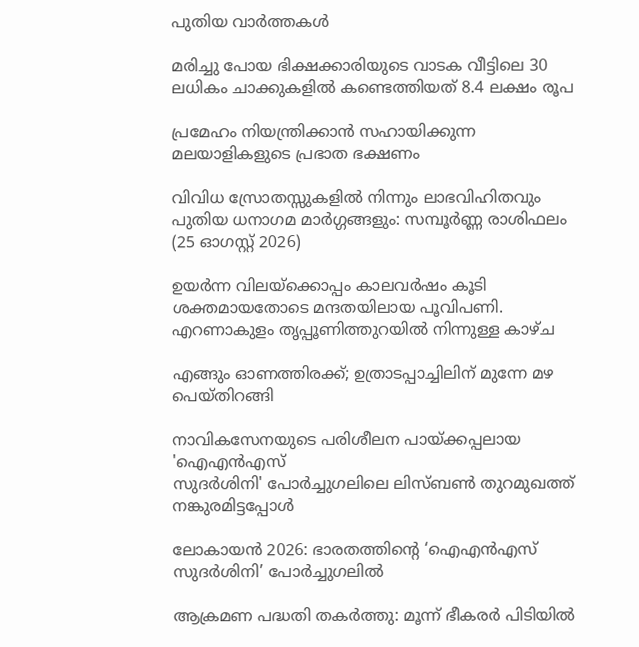പുതിയ വാര്‍ത്തകള്‍

മരിച്ചു പോയ ഭിക്ഷക്കാരിയുടെ വാടക വീട്ടിലെ 30 ലധികം ചാക്കുകളിൽ കണ്ടെത്തിയത് 8.4 ലക്ഷം രൂപ

പ്രമേഹം നിയന്ത്രിക്കാൻ സഹായിക്കുന്ന മലയാളികളുടെ പ്രഭാത ഭക്ഷണം

വിവിധ സ്രോതസ്സുകളിൽ നിന്നും ലാഭവിഹിതവും പുതിയ ധനാഗമ മാർഗ്ഗങ്ങളും: സമ്പൂർണ്ണ രാശിഫലം (25 ഓഗസ്റ്റ് 2026)

ഉയര്‍ന്ന വിലയ്‌ക്കൊപ്പം കാലവര്‍ഷം കൂടി ശക്തമായതോടെ മന്ദതയിലായ പൂവിപണി. എറണാകുളം തൃപ്പൂണിത്തുറയില്‍ നിന്നുള്ള കാഴ്ച

എങ്ങും ഓണത്തിരക്ക്; ഉത്രാടപ്പാച്ചിലിന് മുന്നേ മഴ പെയ്തിറങ്ങി

നാവികസേനയുടെ പരിശീലന പായ്ക്കപ്പലായ 'ഐഎന്‍എസ്
സുദര്‍ശിനി' പോര്‍ച്ചുഗലിലെ ലിസ്ബണ്‍ തുറമുഖത്ത് നങ്കുരമിട്ടപ്പോള്‍

ലോകായന്‍ 2026: ഭാരതത്തിന്റെ ‘ഐഎന്‍എസ് സുദര്‍ശിനി’ പോര്‍ച്ചുഗലില്‍

ആക്രമണ പദ്ധതി തകര്‍ത്തു: മൂന്ന് ഭീകരര്‍ പിടിയില്‍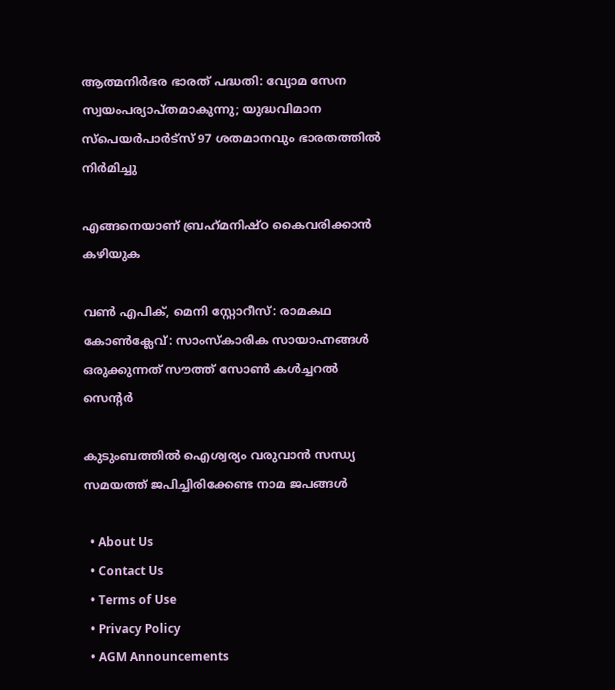ആത്മനിര്‍ഭര ഭാരത് പദ്ധതി: വ്യോമ സേന സ്വയംപര്യാപ്തമാകുന്നു; യുദ്ധവിമാന സ്പെയര്‍പാര്‍ട്സ് 97 ശതമാനവും ഭാരതത്തില്‍ നിര്‍മിച്ചു

എങ്ങനെയാണ് ബ്രഹ്‌മനിഷ്ഠ കൈവരിക്കാന്‍ കഴിയുക

വണ്‍ എപിക്, മെനി സ്റ്റോറീസ്: രാമകഥ കോണ്‍ക്ലേവ്: സാംസ്‌കാരിക സായാഹ്നങ്ങള്‍ ഒരുക്കുന്നത് സൗത്ത് സോണ്‍ കള്‍ച്ചറല്‍ സെന്റര്‍

കുടുംബത്തില്‍ ഐശ്വര്യം വരുവാന്‍ സന്ധ്യ സമയത്ത് ജപിച്ചിരിക്കേണ്ട നാമ ജപങ്ങള്‍

  • About Us
  • Contact Us
  • Terms of Use
  • Privacy Policy
  • AGM Announcements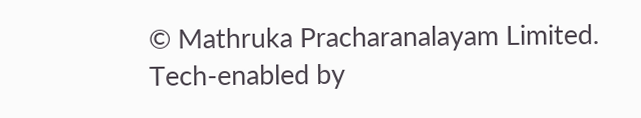© Mathruka Pracharanalayam Limited.
Tech-enabled by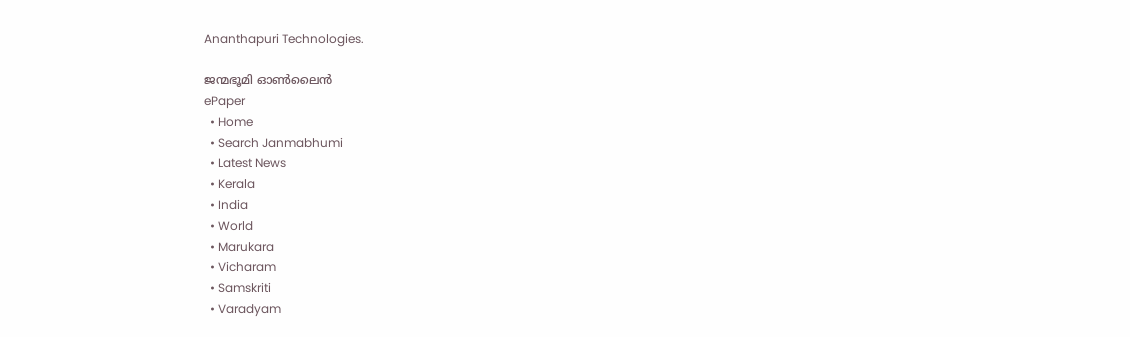Ananthapuri Technologies.

ജന്മഭൂമി ഓണ്‍ലൈന്‍
ePaper
  • Home
  • Search Janmabhumi
  • Latest News
  • Kerala
  • India
  • World
  • Marukara
  • Vicharam
  • Samskriti
  • Varadyam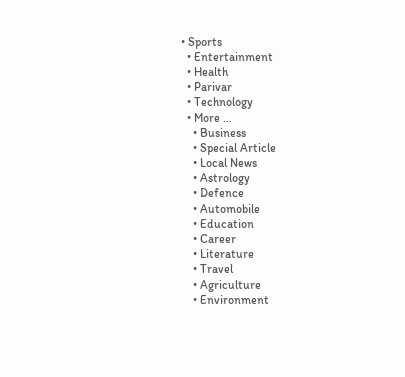• Sports
  • Entertainment
  • Health
  • Parivar
  • Technology
  • More …
    • Business
    • Special Article
    • Local News
    • Astrology
    • Defence
    • Automobile
    • Education
    • Career
    • Literature
    • Travel
    • Agriculture
    • Environment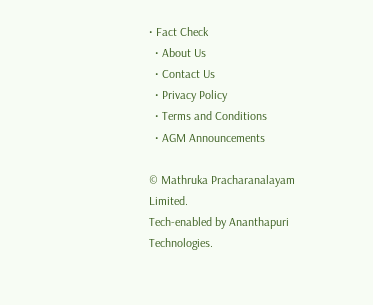• Fact Check
  • About Us
  • Contact Us
  • Privacy Policy
  • Terms and Conditions
  • AGM Announcements

© Mathruka Pracharanalayam Limited.
Tech-enabled by Ananthapuri Technologies.